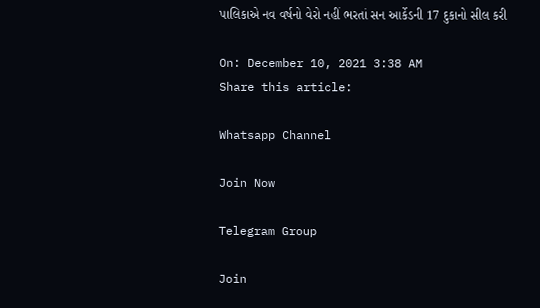પાલિકાએ નવ વર્ષનો વેરો નહીં ભરતાં સન આર્કેડની 17 દુકાનો સીલ કરી

On: December 10, 2021 3:38 AM
Share this article:

Whatsapp Channel

Join Now

Telegram Group

Join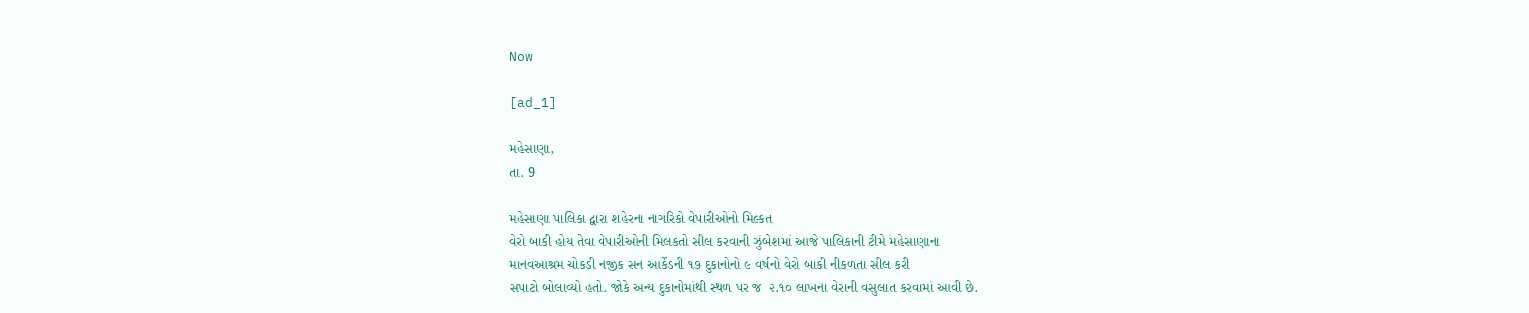Now

[ad_1]

મહેસાણા,
તા. 9

મહેસાણા પાલિકા દ્વારા શહેરના નાગરિકો વેપારીઓનો મિલ્કત
વેરો બાકી હોય તેવા વેપારીઓની મિલકતો સીલ કરવાની ઝુંબેશમાં આજે પાલિકાની ટીમે મહેસાણાના
માનવઆશ્રમ ચોકડી નજીક સન આર્કેડની ૧૭ દુકાનોનો ૯ વર્ષનો વેરો બાકી નીકળતા સીલ કરી
સપાટો બોલાવ્યો હતો. જોકે અન્ય દુકાનોમાંથી સ્થળ પર જ  ૨.૧૦ લાખના વેરાની વસુલાત કરવામાં આવી છે.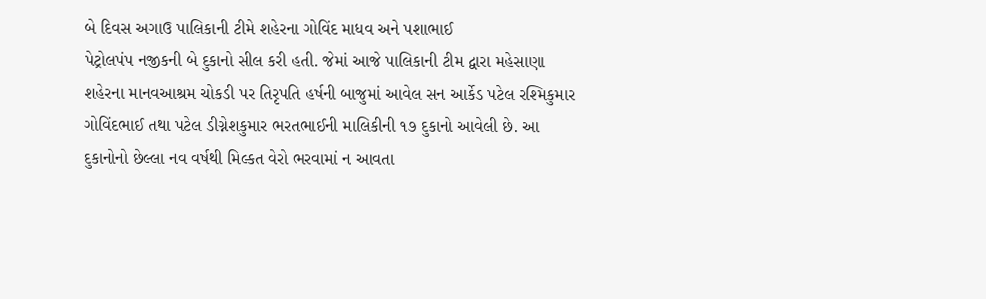બે દિવસ અગાઉ પાલિકાની ટીમે શહેરના ગોવિંદ માધવ અને પશાભાઈ
પેટ્રોલપંપ નજીકની બે દુકાનો સીલ કરી હતી. જેમાં આજે પાલિકાની ટીમ દ્વારા મહેસાણા
શહેરના માનવઆશ્રમ ચોકડી પર તિરૃપતિ હર્ષની બાજુમાં આવેલ સન આર્કેડ પટેલ રશ્મિકુમાર
ગોવિંદભાઈ તથા પટેલ ડીગ્નેશકુમાર ભરતભાઈની માલિકીની ૧૭ દુકાનો આવેલી છે. આ
દુકાનોનો છેલ્લા નવ વર્ષથી મિલ્કત વેરો ભરવામાં ન આવતા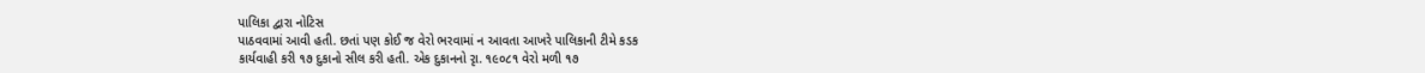પાલિકા દ્વારા નોટિસ
પાઠવવામાં આવી હતી. છતાં પણ કોઈ જ વેરો ભરવામાં ન આવતા આખરે પાલિકાની ટીમે કડક
કાર્યવાહી કરી ૧૭ દુકાનો સીલ કરી હતી. એક દુકાનનો રૃા. ૧૯૦૮૧ વેરો મળી ૧૭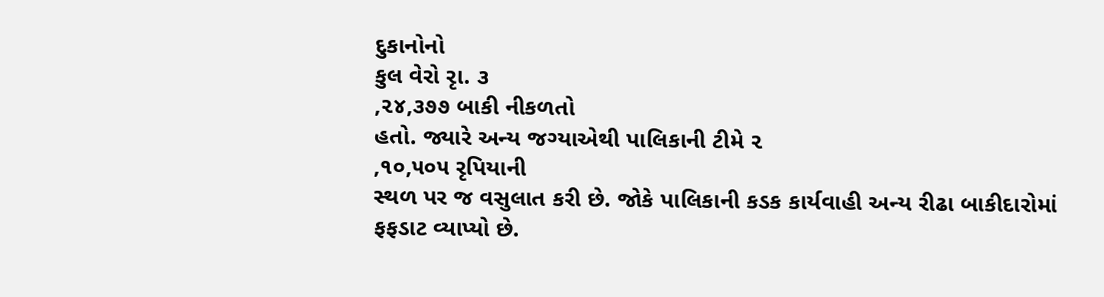દુકાનોનો
કુલ વેરો રૃા. ૩
,૨૪,૩૭૭ બાકી નીકળતો
હતો. જ્યારે અન્ય જગ્યાએથી પાલિકાની ટીમે ૨
,૧૦,૫૦૫ રૃપિયાની
સ્થળ પર જ વસુલાત કરી છે. જોકે પાલિકાની કડક કાર્યવાહી અન્ય રીઢા બાકીદારોમાં
ફફડાટ વ્યાપ્યો છે.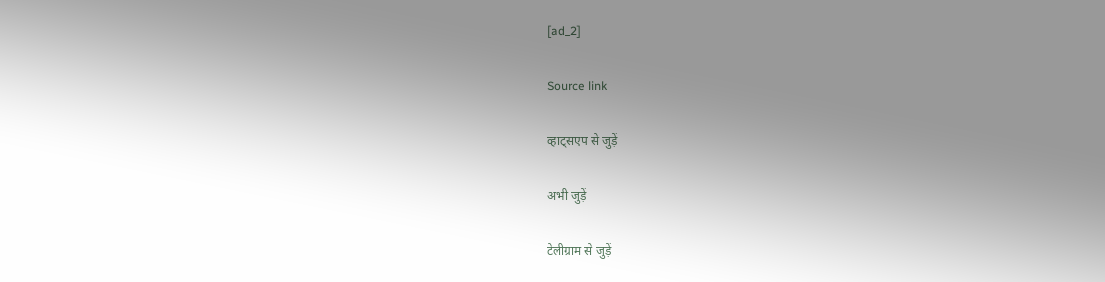[ad_2]

Source link

व्हाट्सएप से जुड़ें

अभी जुड़ें

टेलीग्राम से जुड़ें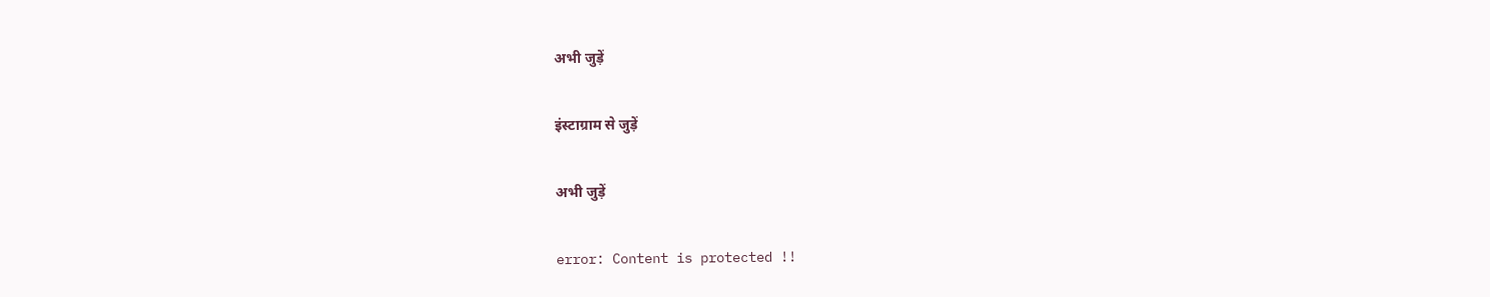अभी जुड़ें

इंस्टाग्राम से जुड़ें

अभी जुड़ें

error: Content is protected !!